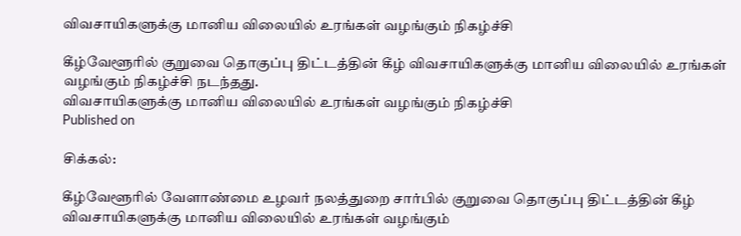விவசாயிகளுக்கு மானிய விலையில் உரங்கள் வழங்கும் நிகழ்ச்சி

கீழ்வேளூரில் குறுவை தொகுப்பு திட்டத்தின் கீழ் விவசாயிகளுக்கு மானிய விலையில் உரங்கள் வழங்கும் நிகழ்ச்சி நடந்தது.
விவசாயிகளுக்கு மானிய விலையில் உரங்கள் வழங்கும் நிகழ்ச்சி
Published on

சிக்கல்:

கீழ்வேளூரில் வேளாண்மை உழவர் நலத்துறை சார்பில் குறுவை தொகுப்பு திட்டத்தின் கீழ் விவசாயிகளுக்கு மானிய விலையில் உரங்கள் வழங்கும்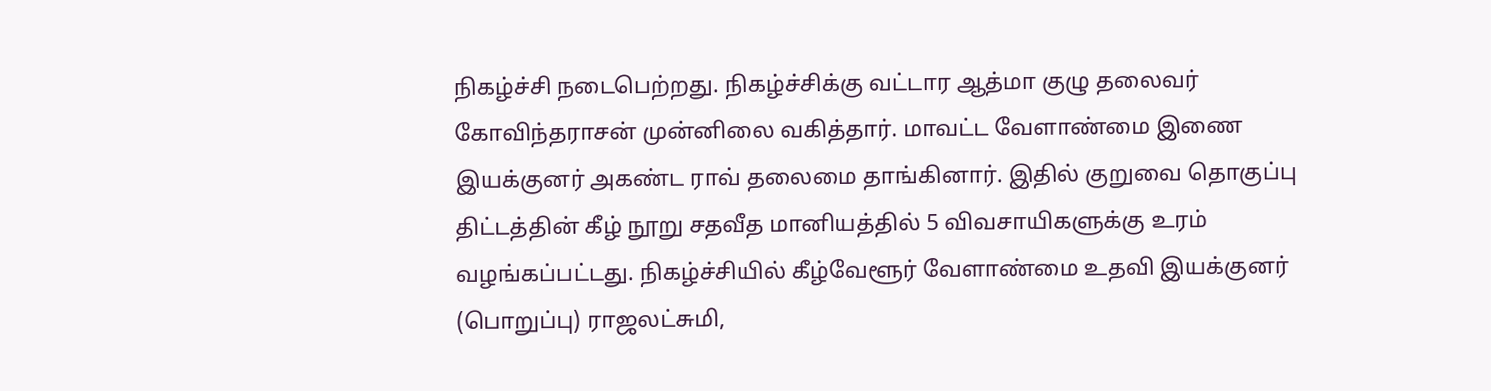நிகழ்ச்சி நடைபெற்றது. நிகழ்ச்சிக்கு வட்டார ஆத்மா குழு தலைவர் கோவிந்தராசன் முன்னிலை வகித்தார். மாவட்ட வேளாண்மை இணை இயக்குனர் அகண்ட ராவ் தலைமை தாங்கினார். இதில் குறுவை தொகுப்பு திட்டத்தின் கீழ் நூறு சதவீத மானியத்தில் 5 விவசாயிகளுக்கு உரம் வழங்கப்பட்டது. நிகழ்ச்சியில் கீழ்வேளூர் வேளாண்மை உதவி இயக்குனர் (பொறுப்பு) ராஜலட்சுமி,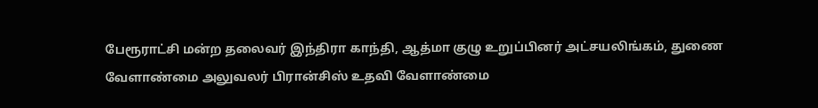பேரூராட்சி மன்ற தலைவர் இந்திரா காந்தி, ஆத்மா குழு உறுப்பினர் அட்சயலிங்கம், துணை வேளாண்மை அலுவலர் பிரான்சிஸ் உதவி வேளாண்மை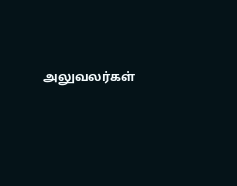அலுவலர்கள்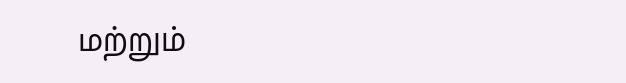மற்றும்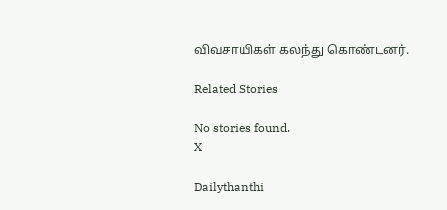விவசாயிகள் கலந்து கொண்டனர்.

Related Stories

No stories found.
X

Dailythanthi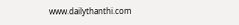www.dailythanthi.com